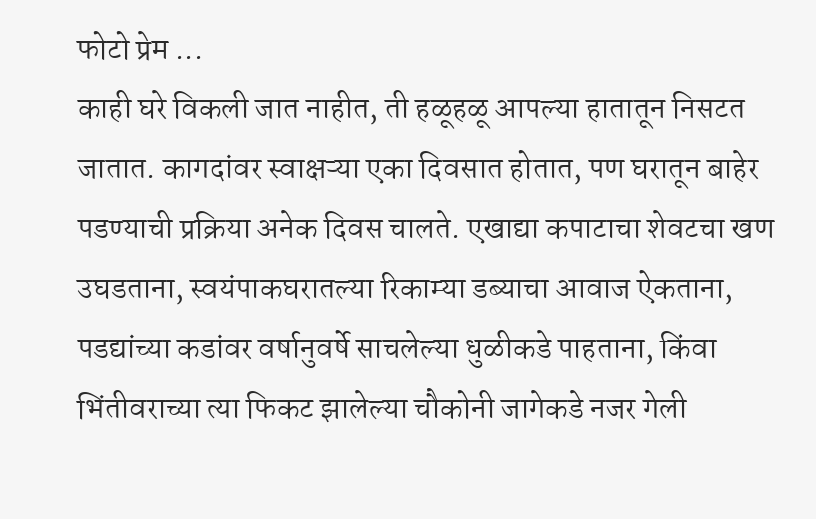फोटो प्रेम ...
काही घरे विकली जात नाहीत, ती हळूहळू आपल्या हातातून निसटत जातात. कागदांवर स्वाक्षऱ्या एका दिवसात होतात, पण घरातून बाहेर पडण्याची प्रक्रिया अनेक दिवस चालते. एखाद्या कपाटाचा शेवटचा खण उघडताना, स्वयंपाकघरातल्या रिकाम्या डब्याचा आवाज ऐकताना, पडद्यांच्या कडांवर वर्षानुवर्षे साचलेल्या धुळीकडे पाहताना, किंवा भिंतीवराच्या त्या फिकट झालेल्या चौकोनी जागेकडे नजर गेली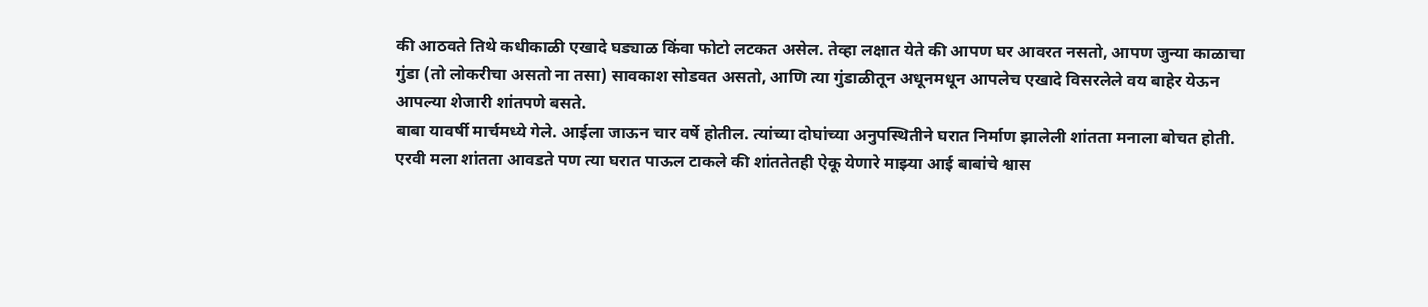की आठवते तिथे कधीकाळी एखादे घड्याळ किंवा फोटो लटकत असेल. तेव्हा लक्षात येते की आपण घर आवरत नसतो, आपण जुन्या काळाचा गुंडा (तो लोकरीचा असतो ना तसा) सावकाश सोडवत असतो, आणि त्या गुंडाळीतून अधूनमधून आपलेच एखादे विसरलेले वय बाहेर येऊन आपल्या शेजारी शांतपणे बसते.
बाबा यावर्षी मार्चमध्ये गेले. आईला जाऊन चार वर्षे होतील. त्यांच्या दोघांच्या अनुपस्थितीने घरात निर्माण झालेली शांतता मनाला बोचत होती. एरवी मला शांतता आवडते पण त्या घरात पाऊल टाकले की शांततेतही ऐकू येणारे माझ्या आई बाबांचे श्वास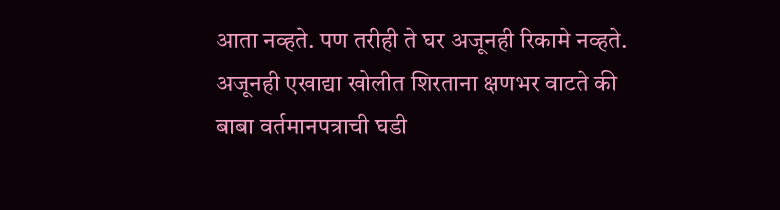आता नव्हते. पण तरीही ते घर अजूनही रिकामे नव्हते. अजूनही एखाद्या खोलीत शिरताना क्षणभर वाटते की बाबा वर्तमानपत्राची घडी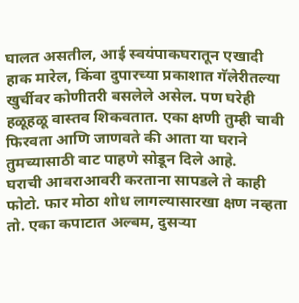घालत असतील, आई स्वयंपाकघरातून एखादी हाक मारेल, किंवा दुपारच्या प्रकाशात गॅलेरीतल्या खुर्चीवर कोणीतरी बसलेले असेल. पण घरेही हळूहळू वास्तव शिकवतात. एका क्षणी तुम्ही चावी फिरवता आणि जाणवते की आता या घराने तुमच्यासाठी वाट पाहणे सोडून दिले आहे.
घराची आवराआवरी करताना सापडले ते काही फोटो. फार मोठा शोध लागल्यासारखा क्षण नव्हता तो. एका कपाटात अल्बम, दुसऱ्या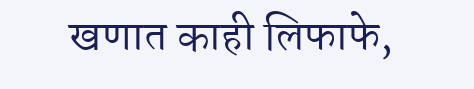खणात काही लिफाफे,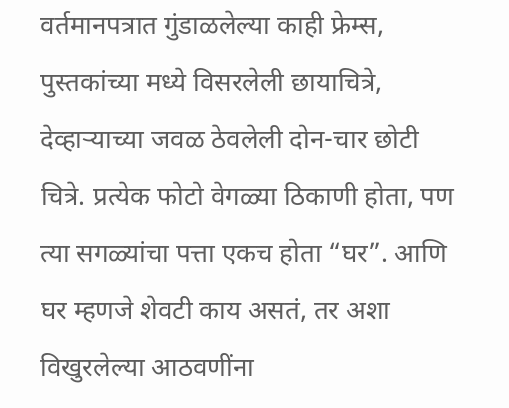वर्तमानपत्रात गुंडाळलेल्या काही फ्रेम्स, पुस्तकांच्या मध्ये विसरलेली छायाचित्रे, देव्हाऱ्याच्या जवळ ठेवलेली दोन-चार छोटी चित्रे. प्रत्येक फोटो वेगळ्या ठिकाणी होता, पण त्या सगळ्यांचा पत्ता एकच होता “घर”. आणि घर म्हणजे शेवटी काय असतं, तर अशा विखुरलेल्या आठवणींना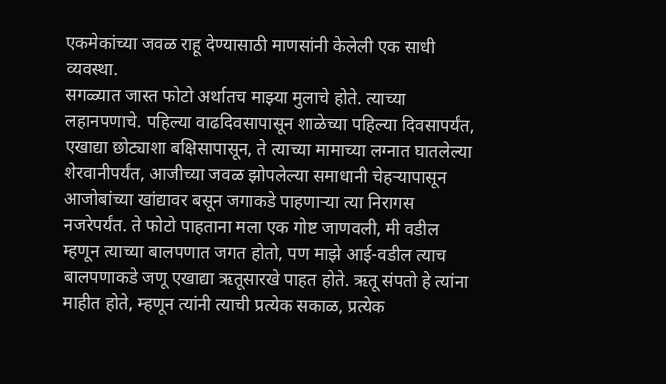एकमेकांच्या जवळ राहू देण्यासाठी माणसांनी केलेली एक साधी व्यवस्था.
सगळ्यात जास्त फोटो अर्थातच माझ्या मुलाचे होते. त्याच्या लहानपणाचे. पहिल्या वाढदिवसापासून शाळेच्या पहिल्या दिवसापर्यंत, एखाद्या छोट्याशा बक्षिसापासून, ते त्याच्या मामाच्या लग्नात घातलेल्या शेरवानीपर्यंत, आजीच्या जवळ झोपलेल्या समाधानी चेहऱ्यापासून आजोबांच्या खांद्यावर बसून जगाकडे पाहणाऱ्या त्या निरागस नजरेपर्यंत. ते फोटो पाहताना मला एक गोष्ट जाणवली, मी वडील म्हणून त्याच्या बालपणात जगत होतो, पण माझे आई-वडील त्याच बालपणाकडे जणू एखाद्या ऋतूसारखे पाहत होते. ऋतू संपतो हे त्यांना माहीत होते, म्हणून त्यांनी त्याची प्रत्येक सकाळ, प्रत्येक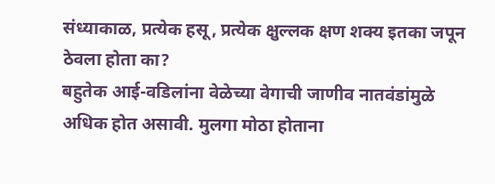संध्याकाळ, प्रत्येक हसू, प्रत्येक क्षुल्लक क्षण शक्य इतका जपून ठेवला होता का?
बहुतेक आई-वडिलांना वेळेच्या वेगाची जाणीव नातवंडांमुळे अधिक होत असावी. मुलगा मोठा होताना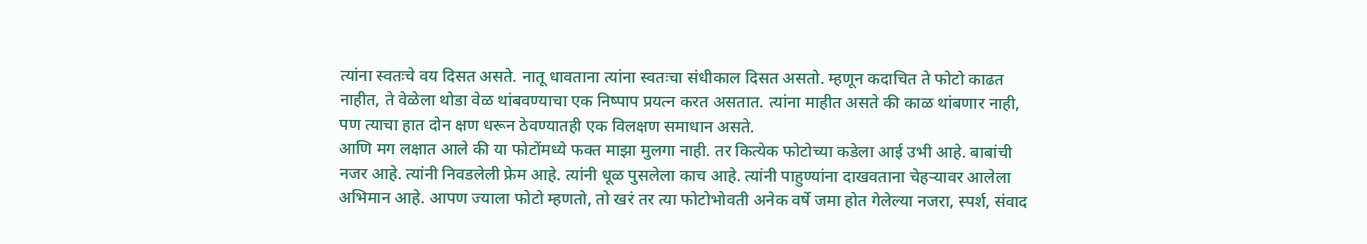त्यांना स्वतःचे वय दिसत असते. नातू धावताना त्यांना स्वतःचा संधीकाल दिसत असतो. म्हणून कदाचित ते फोटो काढत नाहीत, ते वेळेला थोडा वेळ थांबवण्याचा एक निष्पाप प्रयत्न करत असतात. त्यांना माहीत असते की काळ थांबणार नाही, पण त्याचा हात दोन क्षण धरून ठेवण्यातही एक विलक्षण समाधान असते.
आणि मग लक्षात आले की या फोटोंमध्ये फक्त माझा मुलगा नाही. तर कित्येक फोटोच्या कडेला आई उभी आहे. बाबांची नजर आहे. त्यांनी निवडलेली फ्रेम आहे. त्यांनी धूळ पुसलेला काच आहे. त्यांनी पाहुण्यांना दाखवताना चेहऱ्यावर आलेला अभिमान आहे. आपण ज्याला फोटो म्हणतो, तो खरं तर त्या फोटोभोवती अनेक वर्षे जमा होत गेलेल्या नजरा, स्पर्श, संवाद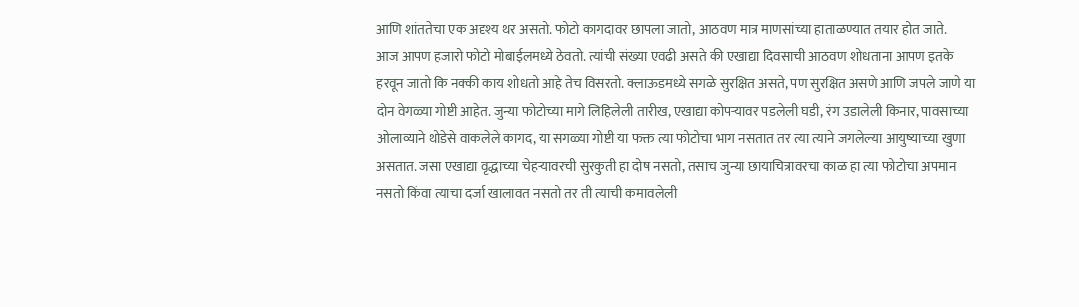आणि शांततेचा एक अदृश्य थर असतो. फोटो कागदावर छापला जातो, आठवण मात्र माणसांच्या हाताळण्यात तयार होत जाते.
आज आपण हजारो फोटो मोबाईलमध्ये ठेवतो. त्यांची संख्या एवढी असते की एखाद्या दिवसाची आठवण शोधताना आपण इतके हरवून जातो कि नक्की काय शोधतो आहे तेच विसरतो. क्लाऊडमध्ये सगळे सुरक्षित असते, पण सुरक्षित असणे आणि जपले जाणे या दोन वेगळ्या गोष्टी आहेत. जुन्या फोटोच्या मागे लिहिलेली तारीख, एखाद्या कोपऱ्यावर पडलेली घडी, रंग उडालेली किनार, पावसाच्या ओलाव्याने थोडेसे वाकलेले कागद, या सगळ्या गोष्टी या फक्त त्या फोटोचा भाग नसतात तर त्या त्याने जगलेल्या आयुष्याच्या खुणा असतात. जसा एखाद्या वृद्धाच्या चेहऱ्यावरची सुरकुती हा दोष नसतो, तसाच जुन्या छायाचित्रावरचा काळ हा त्या फोटोचा अपमान नसतो किंवा त्याचा दर्जा खालावत नसतो तर ती त्याची कमावलेली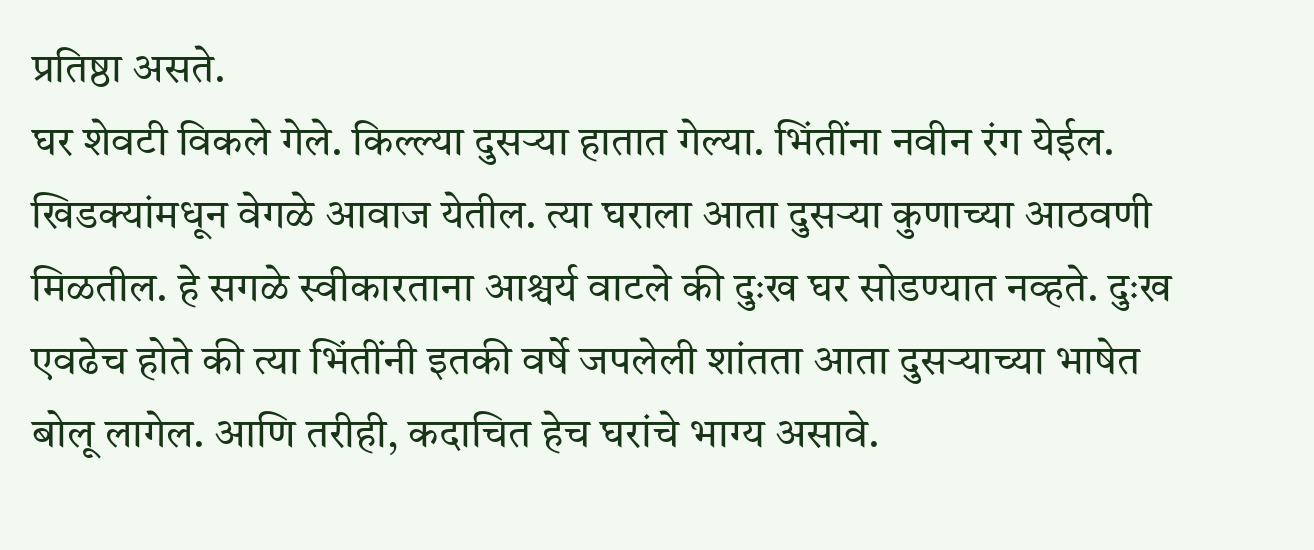प्रतिष्ठा असते.
घर शेवटी विकले गेले. किल्ल्या दुसऱ्या हातात गेल्या. भिंतींना नवीन रंग येईल. खिडक्यांमधून वेगळे आवाज येतील. त्या घराला आता दुसऱ्या कुणाच्या आठवणी मिळतील. हे सगळे स्वीकारताना आश्चर्य वाटले की दुःख घर सोडण्यात नव्हते. दुःख एवढेच होते की त्या भिंतींनी इतकी वर्षे जपलेली शांतता आता दुसऱ्याच्या भाषेत बोलू लागेल. आणि तरीही, कदाचित हेच घरांचे भाग्य असावे.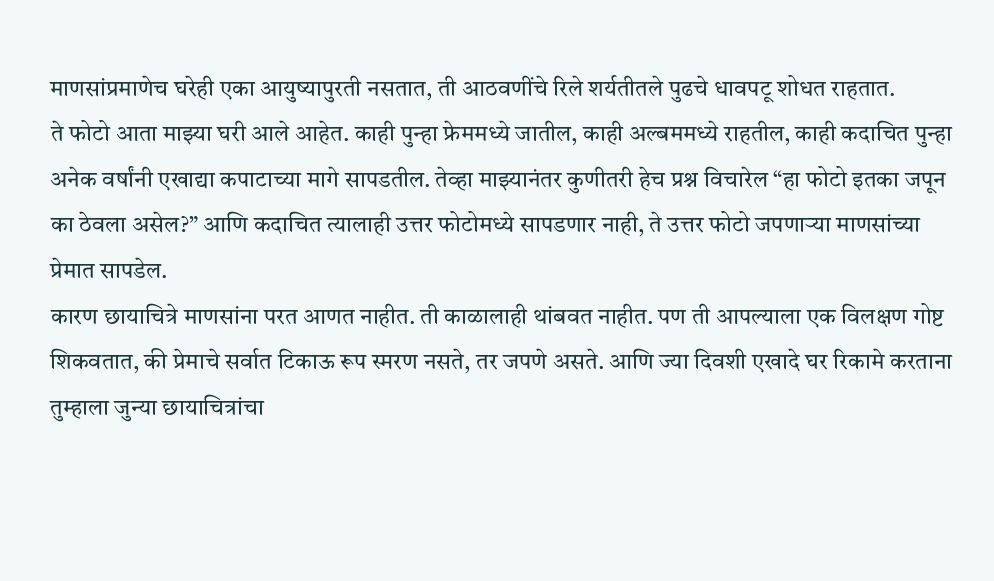माणसांप्रमाणेच घरेही एका आयुष्यापुरती नसतात, ती आठवणींचे रिले शर्यतीतले पुढचे धावपटू शोधत राहतात.
ते फोटो आता माझ्या घरी आले आहेत. काही पुन्हा फ्रेममध्ये जातील, काही अल्बममध्ये राहतील, काही कदाचित पुन्हा अनेक वर्षांनी एखाद्या कपाटाच्या मागे सापडतील. तेव्हा माझ्यानंतर कुणीतरी हेच प्रश्न विचारेल “हा फोटो इतका जपून का ठेवला असेल?” आणि कदाचित त्यालाही उत्तर फोटोमध्ये सापडणार नाही, ते उत्तर फोटो जपणाऱ्या माणसांच्या प्रेमात सापडेल.
कारण छायाचित्रे माणसांना परत आणत नाहीत. ती काळालाही थांबवत नाहीत. पण ती आपल्याला एक विलक्षण गोष्ट शिकवतात, की प्रेमाचे सर्वात टिकाऊ रूप स्मरण नसते, तर जपणे असते. आणि ज्या दिवशी एखादे घर रिकामे करताना तुम्हाला जुन्या छायाचित्रांचा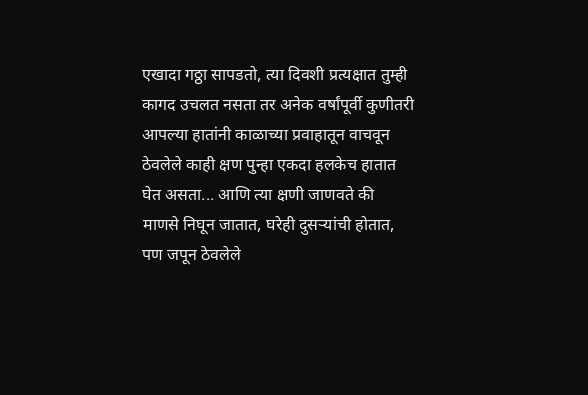एखादा गठ्ठा सापडतो, त्या दिवशी प्रत्यक्षात तुम्ही कागद उचलत नसता तर अनेक वर्षांपूर्वी कुणीतरी आपल्या हातांनी काळाच्या प्रवाहातून वाचवून ठेवलेले काही क्षण पुन्हा एकदा हलकेच हातात घेत असता... आणि त्या क्षणी जाणवते की माणसे निघून जातात, घरेही दुसऱ्यांची होतात, पण जपून ठेवलेले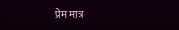प्रेम मात्र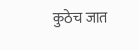कुठेच जात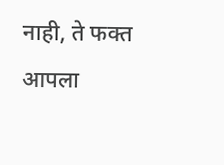नाही, ते फक्त आपला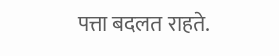पत्ता बदलत राहते.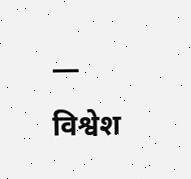— विश्वेश